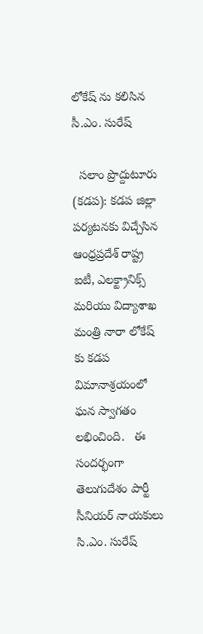లోకేష్ ను కలిసిన సీ.ఎం. సురేష్

  సలాం ప్రొద్దుటూరు (కడప): కడప జిల్లా పర్యటనకు విచ్చేసిన ఆంధ్రప్రదేశ్ రాష్ట్ర ఐటీ, ఎలక్ట్రానిక్స్ మరియు విద్యాశాఖ మంత్రి నారా లోకేష్ కు కడప విమానాశ్రయంలో ఘన స్వాగతం లభించింది.   ఈ సందర్భంగా తెలుగుదేశం పార్టీ సీనియర్ నాయకులు సి.ఎం. సురేష్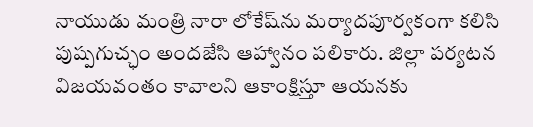నాయుడు మంత్రి నారా లోకేష్‌ను మర్యాదపూర్వకంగా కలిసి పుష్పగుచ్ఛం అందజేసి ఆహ్వానం పలికారు. జిల్లా పర్యటన విజయవంతం కావాలని ఆకాంక్షిస్తూ ఆయనకు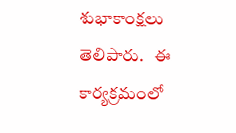శుభాకాంక్షలు తెలిపారు.   ఈ కార్యక్రమంలో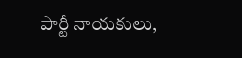పార్టీ నాయకులు,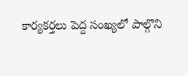కార్యకర్తలు పెద్ద సంఖ్యలో పాల్గొని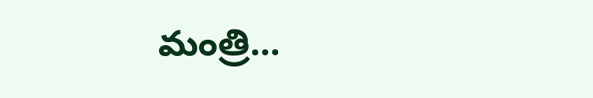మంత్రి...